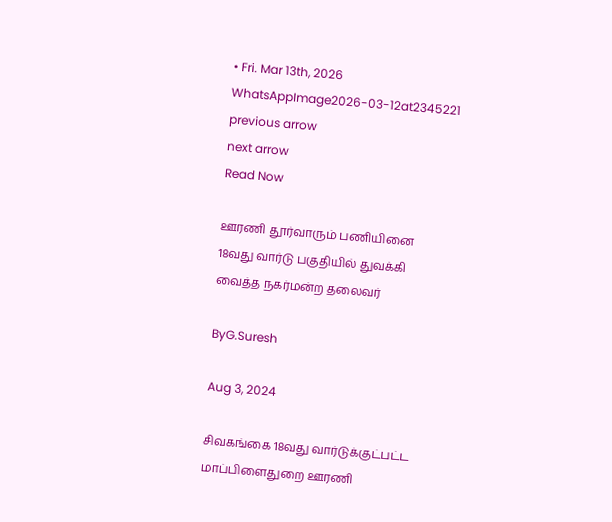• Fri. Mar 13th, 2026
WhatsAppImage2026-03-12at2345221
previous arrow
next arrow
Read Now

ஊரணி தூர்வாரும் பணியினை 18வது வார்டு பகுதியில் துவக்கி வைத்த நகர்மன்ற தலைவர்

ByG.Suresh

Aug 3, 2024

சிவகங்கை 18வது வார்டுக்குட்பட்ட மாப்பிளைதுறை ஊரணி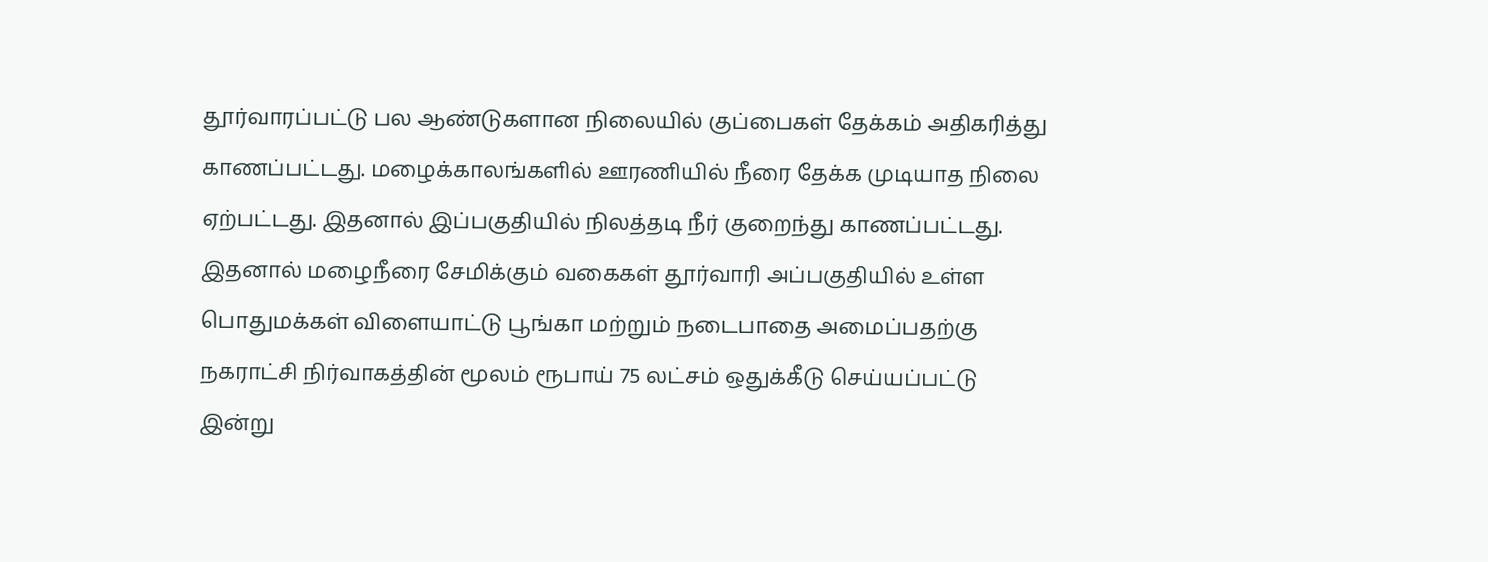தூர்வாரப்பட்டு பல ஆண்டுகளான நிலையில் குப்பைகள் தேக்கம் அதிகரித்து காணப்பட்டது. மழைக்காலங்களில் ஊரணியில் நீரை தேக்க முடியாத நிலை ஏற்பட்டது. இதனால் இப்பகுதியில் நிலத்தடி நீர் குறைந்து காணப்பட்டது. இதனால் மழைநீரை சேமிக்கும் வகைகள் தூர்வாரி அப்பகுதியில் உள்ள பொதுமக்கள் விளையாட்டு பூங்கா மற்றும் நடைபாதை அமைப்பதற்கு நகராட்சி நிர்வாகத்தின் மூலம் ரூபாய் 75 லட்சம் ஒதுக்கீடு செய்யப்பட்டு இன்று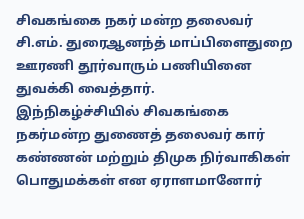சிவகங்கை நகர் மன்ற தலைவர் சி.எம். துரைஆனந்த் மாப்பிளைதுறை ஊரணி தூர்வாரும் பணியினை துவக்கி வைத்தார்.
இந்நிகழ்ச்சியில் சிவகங்கை நகர்மன்ற துணைத் தலைவர் கார் கண்ணன் மற்றும் திமுக நிர்வாகிகள் பொதுமக்கள் என ஏராளமானோர்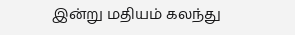இன்று மதியம் கலந்து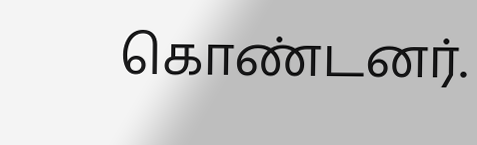கொண்டனர்.